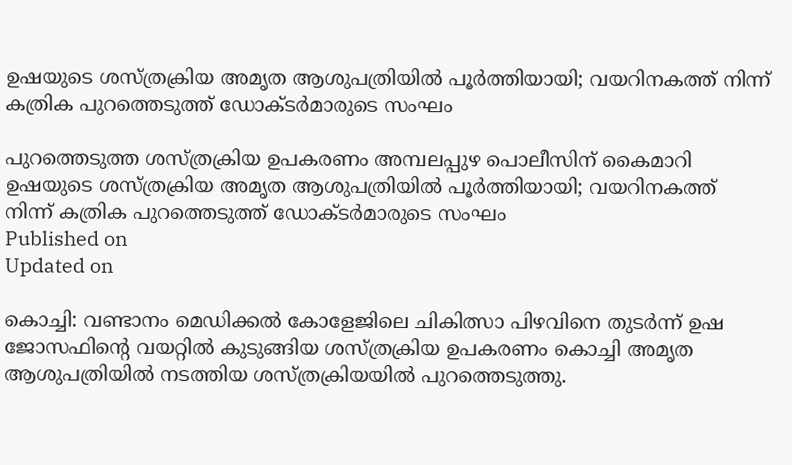ഉഷയുടെ ശസ്ത്രക്രിയ അമൃത ആശുപത്രിയിൽ പൂര്‍ത്തിയായി; വയറിനകത്ത് നിന്ന് കത്രിക പുറത്തെടുത്ത് ഡോക്ടർമാരുടെ സംഘം

പുറത്തെടുത്ത ശസ്ത്രക്രിയ ഉപകരണം അമ്പലപ്പുഴ പൊലീസിന് കൈമാറി
ഉഷയുടെ ശസ്ത്രക്രിയ അമൃത ആശുപത്രിയിൽ പൂര്‍ത്തിയായി; വയറിനകത്ത്  നിന്ന് കത്രിക പുറത്തെടുത്ത് ഡോക്ടർമാരുടെ സംഘം
Published on
Updated on

കൊച്ചി: വണ്ടാനം മെഡിക്കൽ കോളേജിലെ ചികിത്സാ പിഴവിനെ തുടർന്ന് ഉഷ ജോസഫിന്റെ വയറ്റിൽ കുടുങ്ങിയ ശസ്ത്രക്രിയ ഉപകരണം കൊച്ചി അമൃത ആശുപത്രിയിൽ നടത്തിയ ശസ്ത്രക്രിയയിൽ പുറത്തെടുത്തു.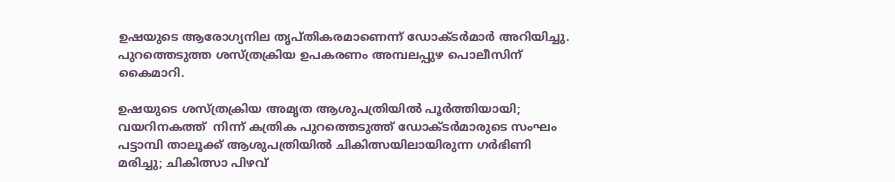ഉഷയുടെ ആരോഗ്യനില തൃപ്തികരമാണെന്ന് ഡോക്ടർമാർ അറിയിച്ചു. പുറത്തെടുത്ത ശസ്ത്രക്രിയ ഉപകരണം അമ്പലപ്പുഴ പൊലീസിന് കൈമാറി.

ഉഷയുടെ ശസ്ത്രക്രിയ അമൃത ആശുപത്രിയിൽ പൂര്‍ത്തിയായി; വയറിനകത്ത്  നിന്ന് കത്രിക പുറത്തെടുത്ത് ഡോക്ടർമാരുടെ സംഘം
പട്ടാമ്പി താലൂക്ക് ആശുപത്രിയിൽ ചികിത്സയിലായിരുന്ന ഗർഭിണി മരിച്ചു; ചികിത്സാ പിഴവ്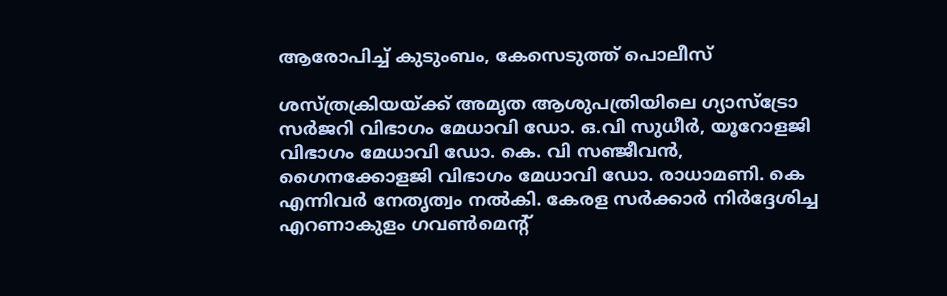ആരോപിച്ച് കുടുംബം, കേസെടുത്ത് പൊലീസ്

ശസ്ത്രക്രിയയ്ക്ക് അമൃത ആശുപത്രിയിലെ ഗ്യാസ്ട്രോ സർജറി വിഭാഗം മേധാവി ഡോ. ഒ.വി സുധീർ, യൂറോളജി വിഭാഗം മേധാവി ഡോ. കെ. വി സഞ്ജീവൻ, ഗൈനക്കോളജി വിഭാഗം മേധാവി ഡോ. രാധാമണി. കെ എന്നിവർ നേതൃത്വം നൽകി. കേരള സർക്കാർ നിർദ്ദേശിച്ച എറണാകുളം ഗവൺമെന്റ്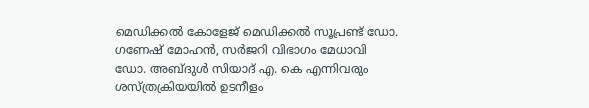മെഡിക്കൽ കോളേജ് മെഡിക്കൽ സൂപ്രണ്ട് ഡോ. ഗണേഷ് മോഹൻ, സർജറി വിഭാഗം മേധാവി ഡോ. അബ്ദുൾ സിയാദ് എ. കെ എന്നിവരും ശസ്ത്രക്രിയയിൽ ഉടനീളം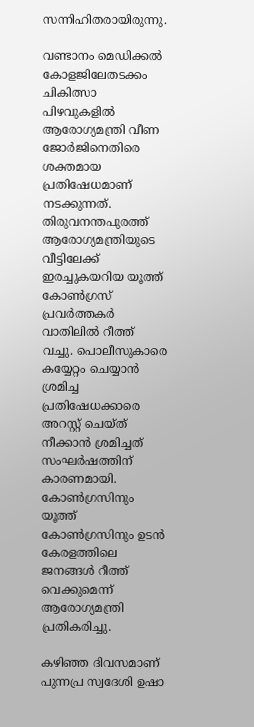സന്നിഹിതരായിരുന്നു.

വണ്ടാനം മെഡിക്കൽ കോളജിലേതടക്കം ചികിത്സാ പിഴവുകളിൽ ആരോഗ്യമന്ത്രി വീണ ജോർജിനെതിരെ ശക്തമായ പ്രതിഷേധമാണ് നടക്കുന്നത്. തിരുവനന്തപുരത്ത് ആരോഗ്യമന്ത്രിയുടെ വീട്ടിലേക്ക് ഇരച്ചുകയറിയ യൂത്ത് കോൺഗ്രസ് പ്രവർത്തകർ വാതിലിൽ റീത്ത് വച്ചു. പൊലീസുകാരെ കയ്യേറ്റം ചെയ്യാൻ ശ്രമിച്ച പ്രതിഷേധക്കാരെ അറസ്റ്റ് ചെയ്ത് നീക്കാൻ ശ്രമിച്ചത് സംഘർഷത്തിന് കാരണമായി. കോൺഗ്രസിനും യൂത്ത് കോൺഗ്രസിനും ഉടൻ കേരളത്തിലെ ജനങ്ങൾ റീത്ത് വെക്കുമെന്ന് ആരോഗ്യമന്ത്രി പ്രതികരിച്ചു.

കഴിഞ്ഞ ദിവസമാണ് പുന്നപ്ര സ്വദേശി ഉഷാ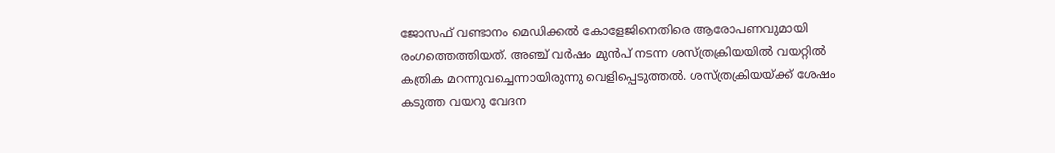ജോസഫ് വണ്ടാനം മെഡിക്കൽ കോളേജിനെതിരെ ആരോപണവുമായി രംഗത്തെത്തിയത്. അഞ്ച് വർഷം മുൻപ് നടന്ന ശസ്ത്രക്രിയയിൽ വയറ്റിൽ കത്രിക മറന്നുവച്ചെന്നായിരുന്നു വെളിപ്പെടുത്തൽ. ശസ്ത്രക്രിയയ്ക്ക് ശേഷം കടുത്ത വയറു വേദന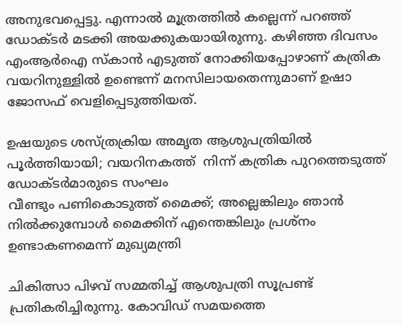അനുഭവപ്പെട്ടു. എന്നാൽ മൂത്രത്തിൽ കല്ലെന്ന് പറഞ്ഞ് ഡോക്ടർ മടക്കി അയക്കുകയായിരുന്നു. കഴിഞ്ഞ ദിവസം എംആർഐ സ്കാൻ എടുത്ത് നോക്കിയപ്പോഴാണ് കത്രിക വയറിനുള്ളിൽ ഉണ്ടെന്ന് മനസിലായതെന്നുമാണ് ഉഷാ ജോസഫ് വെളിപ്പെടുത്തിയത്.

ഉഷയുടെ ശസ്ത്രക്രിയ അമൃത ആശുപത്രിയിൽ പൂര്‍ത്തിയായി; വയറിനകത്ത്  നിന്ന് കത്രിക പുറത്തെടുത്ത് ഡോക്ടർമാരുടെ സംഘം
വീണ്ടും പണികൊടുത്ത് മൈക്ക്; അല്ലെങ്കിലും ഞാൻ നിൽക്കുമ്പോൾ മൈക്കിന് എന്തെങ്കിലും പ്രശ്നം ഉണ്ടാകണമെന്ന് മുഖ്യമന്ത്രി

ചികിത്സാ പിഴവ് സമ്മതിച്ച് ആശുപത്രി സൂപ്രണ്ട് പ്രതികരിച്ചിരുന്നു. കോവിഡ് സമയത്തെ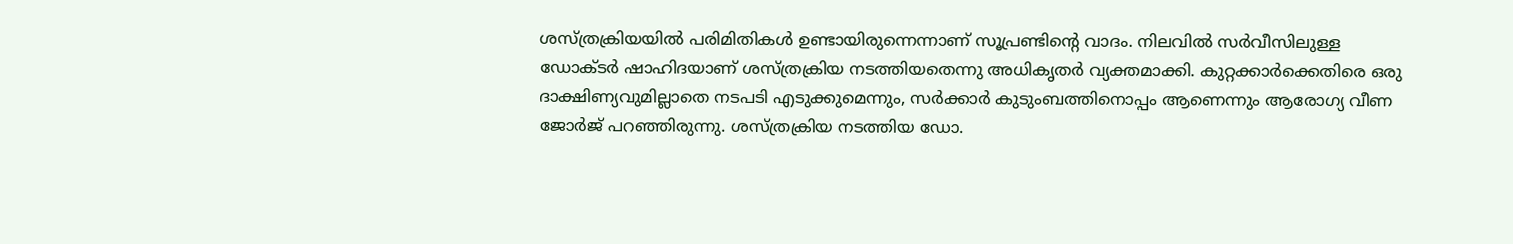ശസ്ത്രക്രിയയിൽ പരിമിതികൾ ഉണ്ടായിരുന്നെന്നാണ് സൂപ്രണ്ടിൻ്റെ വാദം. നിലവിൽ സർവീസിലുള്ള ഡോക്ടർ ഷാഹിദയാണ് ശസ്ത്രക്രിയ നടത്തിയതെന്നു അധികൃതർ വ്യക്തമാക്കി. കുറ്റക്കാർക്കെതിരെ ഒരു ദാക്ഷിണ്യവുമില്ലാതെ നടപടി എടുക്കുമെന്നും, സർക്കാർ കുടുംബത്തിനൊപ്പം ആണെന്നും ആരോഗ്യ വീണ ജോർജ് പറഞ്ഞിരുന്നു. ശസ്ത്രക്രിയ നടത്തിയ ഡോ.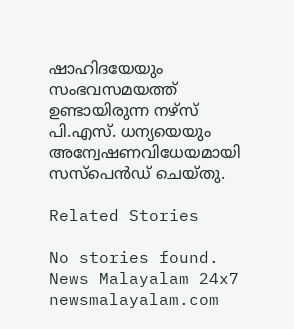ഷാഹിദയേയും സംഭവസമയത്ത് ഉണ്ടായിരുന്ന നഴ്സ് പി.എസ്. ധന്യയെയും അന്വേഷണവിധേയമായി സസ്പെൻഡ് ചെയ്തു.

Related Stories

No stories found.
News Malayalam 24x7
newsmalayalam.com